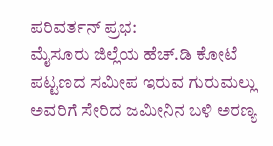ಪರಿವರ್ತನ್ ಪ್ರಭ:
ಮೈಸೂರು ಜಿಲ್ಲೆಯ ಹೆಚ್.ಡಿ ಕೋಟೆ ಪಟ್ಟಣದ ಸಮೀಪ ಇರುವ ಗುರುಮಲ್ಲು ಅವರಿಗೆ ಸೇರಿದ ಜಮೀನಿನ ಬಳಿ ಅರಣ್ಯ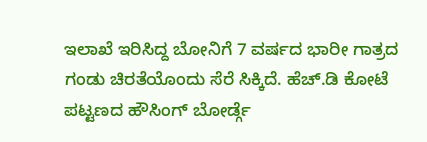ಇಲಾಖೆ ಇರಿಸಿದ್ದ ಬೋನಿಗೆ 7 ವರ್ಷದ ಭಾರೀ ಗಾತ್ರದ ಗಂಡು ಚಿರತೆಯೊಂದು ಸೆರೆ ಸಿಕ್ಕಿದೆ. ಹೆಚ್.ಡಿ ಕೋಟೆ ಪಟ್ಟಣದ ಹೌಸಿಂಗ್ ಬೋರ್ಡ್ಗೆ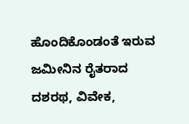ಹೊಂದಿಕೊಂಡಂತೆ ಇರುವ ಜಮೀನಿನ ರೈತರಾದ ದಶರಥ, ವಿವೇಕ,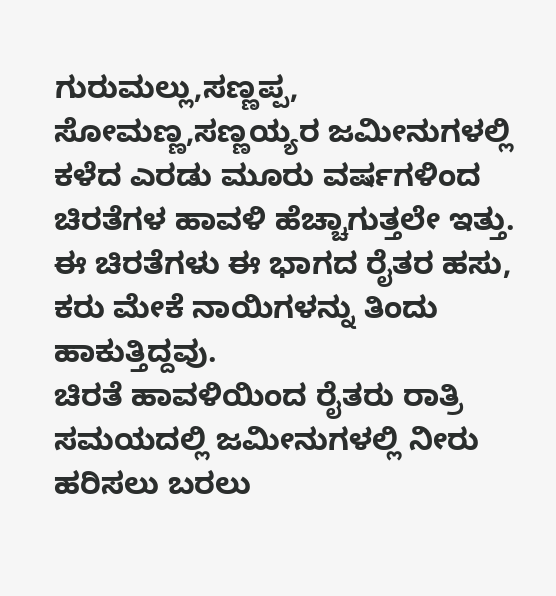ಗುರುಮಲ್ಲು,ಸಣ್ಣಪ್ಪ, ಸೋಮಣ್ಣ,ಸಣ್ಣಯ್ಯರ ಜಮೀನುಗಳಲ್ಲಿ ಕಳೆದ ಎರಡು ಮೂರು ವರ್ಷಗಳಿಂದ ಚಿರತೆಗಳ ಹಾವಳಿ ಹೆಚ್ಚಾಗುತ್ತಲೇ ಇತ್ತು. ಈ ಚಿರತೆಗಳು ಈ ಭಾಗದ ರೈತರ ಹಸು, ಕರು ಮೇಕೆ ನಾಯಿಗಳನ್ನು ತಿಂದು ಹಾಕುತ್ತಿದ್ದವು.
ಚಿರತೆ ಹಾವಳಿಯಿಂದ ರೈತರು ರಾತ್ರಿ ಸಮಯದಲ್ಲಿ ಜಮೀನುಗಳಲ್ಲಿ ನೀರು ಹರಿಸಲು ಬರಲು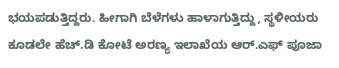ಭಯಪಡುತ್ತಿದ್ದರು. ಹೀಗಾಗಿ ಬೆಳೆಗಳು ಹಾಳಾಗುತ್ತಿದ್ದು, ಸ್ಥಳೀಯರು ಕೂಡಲೇ ಹೆಚ್.ಡಿ ಕೋಟೆ ಅರಣ್ಯ ಇಲಾಖೆಯ ಆರ್.ಎಫ್ ಪೂಜಾ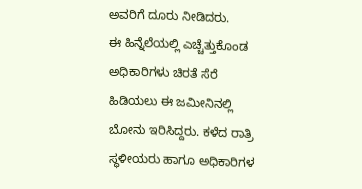ಅವರಿಗೆ ದೂರು ನೀಡಿದರು.
ಈ ಹಿನ್ನೆಲೆಯಲ್ಲಿ ಎಚ್ಚೆತ್ತುಕೊಂಡ ಅಧಿಕಾರಿಗಳು ಚಿರತೆ ಸೆರೆ ಹಿಡಿಯಲು ಈ ಜಮೀನಿನಲ್ಲಿ ಬೋನು ಇರಿಸಿದ್ದರು. ಕಳೆದ ರಾತ್ರಿ ಸ್ಥಳೀಯರು ಹಾಗೂ ಅಧಿಕಾರಿಗಳ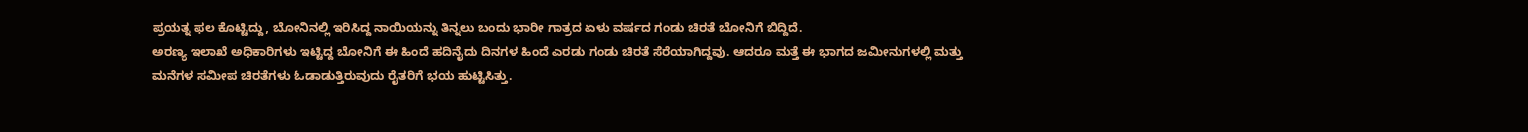ಪ್ರಯತ್ನ ಫಲ ಕೊಟ್ಟಿದ್ದು, ಬೋನಿನಲ್ಲಿ ಇರಿಸಿದ್ದ ನಾಯಿಯನ್ನು ತಿನ್ನಲು ಬಂದು ಭಾರೀ ಗಾತ್ರದ ಏಳು ವರ್ಷದ ಗಂಡು ಚಿರತೆ ಬೋನಿಗೆ ಬಿದ್ದಿದೆ.
ಅರಣ್ಯ ಇಲಾಖೆ ಅಧಿಕಾರಿಗಳು ಇಟ್ಟಿದ್ದ ಬೋನಿಗೆ ಈ ಹಿಂದೆ ಹದಿನೈದು ದಿನಗಳ ಹಿಂದೆ ಎರಡು ಗಂಡು ಚಿರತೆ ಸೆರೆಯಾಗಿದ್ದವು. ಆದರೂ ಮತ್ತೆ ಈ ಭಾಗದ ಜಮೀನುಗಳಲ್ಲಿ ಮತ್ತು ಮನೆಗಳ ಸಮೀಪ ಚಿರತೆಗಳು ಓಡಾಡುತ್ತಿರುವುದು ರೈತರಿಗೆ ಭಯ ಹುಟ್ಟಿಸಿತ್ತು.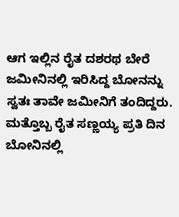ಆಗ ಇಲ್ಲಿನ ರೈತ ದಶರಥ ಬೇರೆ ಜಮೀನಿನಲ್ಲಿ ಇರಿಸಿದ್ದ ಬೋನನ್ನು ಸ್ವತಃ ತಾವೇ ಜಮೀನಿಗೆ ತಂದಿದ್ದರು. ಮತ್ತೊಬ್ಬ ರೈತ ಸಣ್ಣಯ್ಯ ಪ್ರತಿ ದಿನ ಬೋನಿನಲ್ಲಿ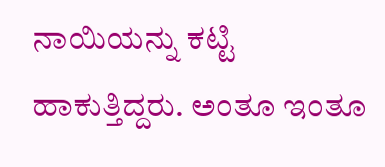ನಾಯಿಯನ್ನು ಕಟ್ಟಿ ಹಾಕುತ್ತಿದ್ದರು. ಅಂತೂ ಇಂತೂ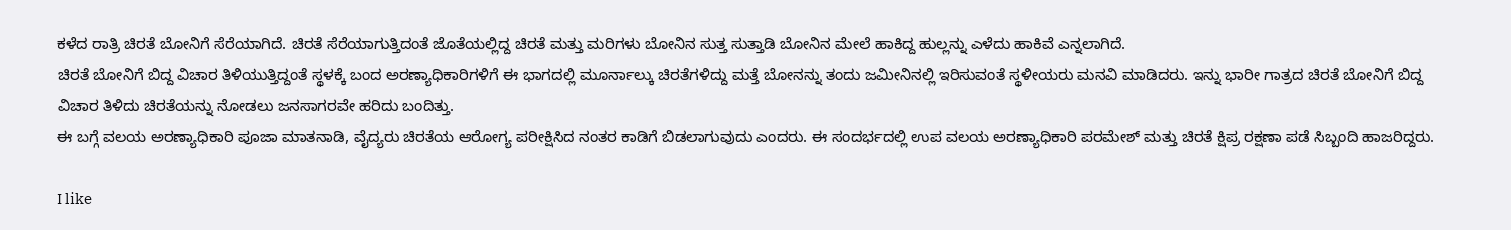ಕಳೆದ ರಾತ್ರಿ ಚಿರತೆ ಬೋನಿಗೆ ಸೆರೆಯಾಗಿದೆ. ಚಿರತೆ ಸೆರೆಯಾಗುತ್ತಿದಂತೆ ಜೊತೆಯಲ್ಲಿದ್ದ ಚಿರತೆ ಮತ್ತು ಮರಿಗಳು ಬೋನಿನ ಸುತ್ತ ಸುತ್ತಾಡಿ ಬೋನಿನ ಮೇಲೆ ಹಾಕಿದ್ದ ಹುಲ್ಲನ್ನು ಎಳೆದು ಹಾಕಿವೆ ಎನ್ನಲಾಗಿದೆ.
ಚಿರತೆ ಬೋನಿಗೆ ಬಿದ್ದ ವಿಚಾರ ತಿಳಿಯುತ್ತಿದ್ದಂತೆ ಸ್ಥಳಕ್ಕೆ ಬಂದ ಅರಣ್ಯಾಧಿಕಾರಿಗಳಿಗೆ ಈ ಭಾಗದಲ್ಲಿ ಮೂರ್ನಾಲ್ಕು ಚಿರತೆಗಳಿದ್ದು ಮತ್ತೆ ಬೋನನ್ನು ತಂದು ಜಮೀನಿನಲ್ಲಿ ಇರಿಸುವಂತೆ ಸ್ಥಳೀಯರು ಮನವಿ ಮಾಡಿದರು. ಇನ್ನು ಭಾರೀ ಗಾತ್ರದ ಚಿರತೆ ಬೋನಿಗೆ ಬಿದ್ದ ವಿಚಾರ ತಿಳಿದು ಚಿರತೆಯನ್ನು ನೋಡಲು ಜನಸಾಗರವೇ ಹರಿದು ಬಂದಿತ್ತು.
ಈ ಬಗ್ಗೆ ವಲಯ ಅರಣ್ಯಾಧಿಕಾರಿ ಪೂಜಾ ಮಾತನಾಡಿ, ವೈದ್ಯರು ಚಿರತೆಯ ಆರೋಗ್ಯ ಪರೀಕ್ಷಿಸಿದ ನಂತರ ಕಾಡಿಗೆ ಬಿಡಲಾಗುವುದು ಎಂದರು. ಈ ಸಂದರ್ಭದಲ್ಲಿ ಉಪ ವಲಯ ಅರಣ್ಯಾಧಿಕಾರಿ ಪರಮೇಶ್ ಮತ್ತು ಚಿರತೆ ಕ್ಷಿಪ್ರ ರಕ್ಷಣಾ ಪಡೆ ಸಿಬ್ಬಂದಿ ಹಾಜರಿದ್ದರು.

I like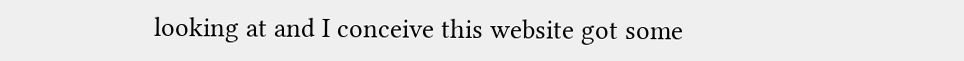looking at and I conceive this website got some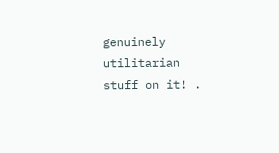genuinely utilitarian stuff on it! .